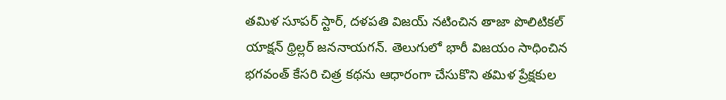తమిళ సూపర్ స్టార్, దళపతి విజయ్ నటించిన తాజా పొలిటికల్ యాక్షన్ థ్రిల్లర్ జననాయగన్. తెలుగులో భారీ విజయం సాధించిన భగవంత్ కేసరి చిత్ర కథను ఆధారంగా చేసుకొని తమిళ ప్రేక్షకుల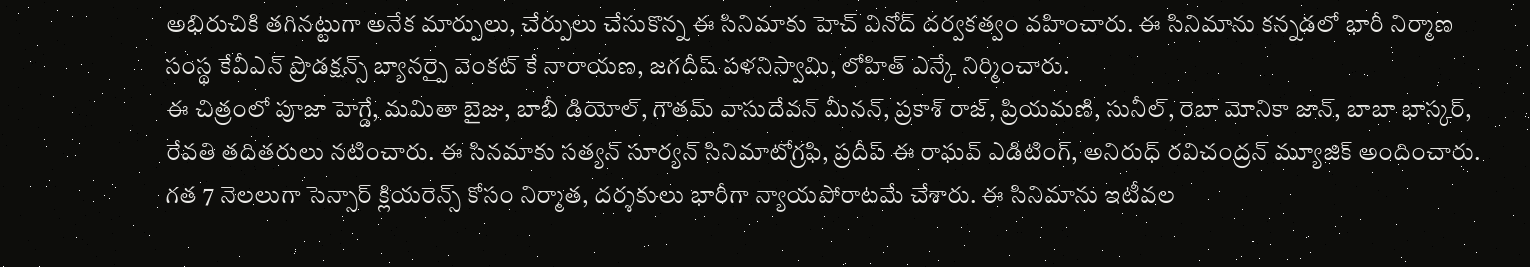అభిరుచికి తగినట్టుగా అనేక మార్పులు, చేర్పులు చేసుకొన్న ఈ సినిమాకు హెచ్ వినోద్ దర్వకత్వం వహించారు. ఈ సినిమాను కన్నడలో భారీ నిర్మాణ సంస్థ కేవీఎన్ ప్రొడక్షన్స్ బ్యానర్పై వెంకట్ కే నారాయణ, జగదీష్ పళనిస్వామి, లోహిత్ ఎన్కే నిర్మించారు.
ఈ చిత్రంలో పూజా హెగ్డే, మమితా బైజు, బాబీ డియోల్, గౌతమ్ వాసుదేవన్ మీనన్, ప్రకాశ్ రాజ్, ప్రియమణి, సునీల్, రెబా మోనికా జాన్, బాబా భాస్కర్, రేవతి తదితరులు నటించారు. ఈ సినమాకు సత్యన్ సూర్యన్ సినిమాటోగ్రఫి, ప్రదీప్ ఈ రాఘవ్ ఎడిటింగ్, అనిరుధ్ రవిచంద్రన్ మ్యూజిక్ అందించారు. గత 7 నెలలుగా సెన్సార్ క్లియరెన్స్ కోసం నిర్మాత, దర్శకులు భారీగా న్యాయపోరాటమే చేశారు. ఈ సినిమాను ఇటీవల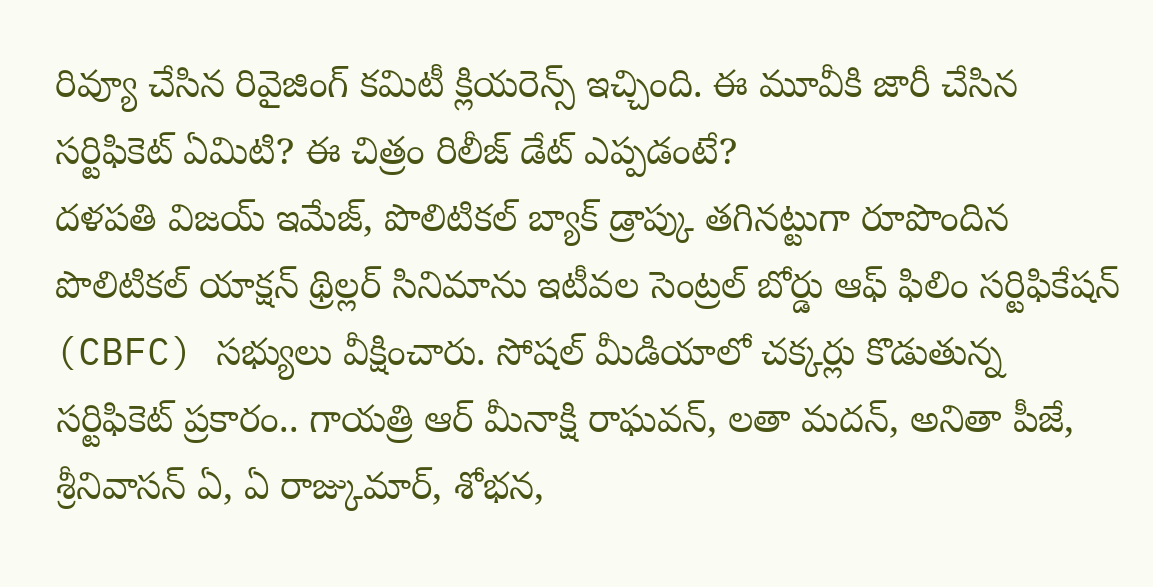రివ్యూ చేసిన రివైజింగ్ కమిటీ క్లియరెన్స్ ఇచ్చింది. ఈ మూవీకి జారీ చేసిన సర్టిఫికెట్ ఏమిటి? ఈ చిత్రం రిలీజ్ డేట్ ఎప్పడంటే?
దళపతి విజయ్ ఇమేజ్, పొలిటికల్ బ్యాక్ డ్రాప్కు తగినట్టుగా రూపొందిన పొలిటికల్ యాక్షన్ థ్రిల్లర్ సినిమాను ఇటీవల సెంట్రల్ బోర్డు ఆఫ్ ఫిలిం సర్టిఫికేషన్ (CBFC) సభ్యులు వీక్షించారు. సోషల్ మీడియాలో చక్కర్లు కొడుతున్న సర్టిఫికెట్ ప్రకారం.. గాయత్రి ఆర్ మీనాక్షి రాఘవన్, లతా మదన్, అనితా పీజే, శ్రీనివాసన్ ఏ, ఏ రాజ్కుమార్, శోభన,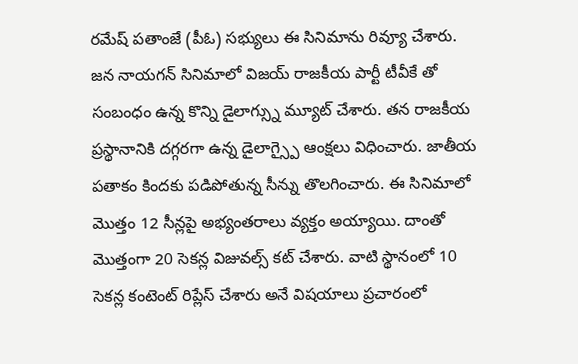రమేష్ పతాంజే (పీఓ) సభ్యులు ఈ సినిమాను రివ్యూ చేశారు. జన నాయగన్ సినిమాలో విజయ్ రాజకీయ పార్టీ టీవీకే తో సంబంధం ఉన్న కొన్ని డైలాగ్స్ను మ్యూట్ చేశారు. తన రాజకీయ ప్రస్థానానికి దగ్గరగా ఉన్న డైలాగ్స్పై ఆంక్షలు విధించారు. జాతీయ పతాకం కిందకు పడిపోతున్న సీన్ను తొలగించారు. ఈ సినిమాలో మొత్తం 12 సీన్లపై అభ్యంతరాలు వ్యక్తం అయ్యాయి. దాంతో మొత్తంగా 20 సెకన్ల విజువల్స్ కట్ చేశారు. వాటి స్థానంలో 10 సెకన్ల కంటెంట్ రిప్లేస్ చేశారు అనే విషయాలు ప్రచారంలో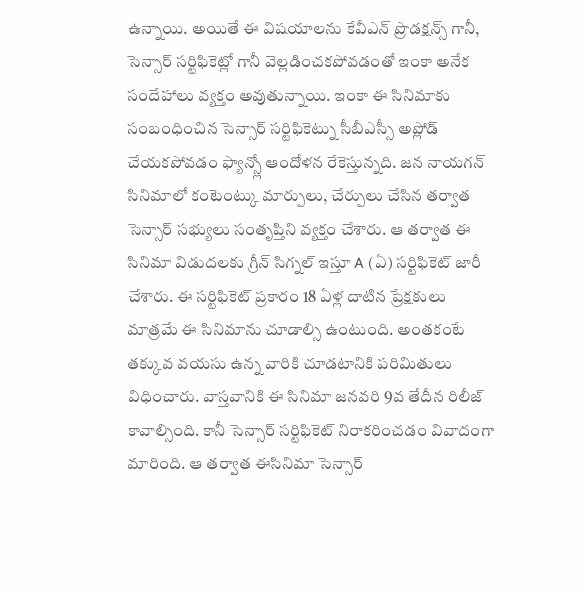ఉన్నాయి. అయితే ఈ విషయాలను కేవీఎన్ ప్రొడక్షన్స్ గానీ, సెన్సార్ సర్టిఫికెట్లో గానీ వెల్లడించకపోవడంతో ఇంకా అనేక సందేహాలు వ్యక్తం అవుతున్నాయి. ఇంకా ఈ సినిమాకు సంబంధించిన సెన్సార్ సర్టిఫికెట్ను సీబీఎస్సీ అప్లోడ్ చేయకపోవడం ఫ్యాన్స్లో ఆందోళన రేకెస్తున్నది. జన నాయగన్ సినిమాలో కంటెంట్కు మార్పులు, చేర్పులు చేసిన తర్వాత సెన్సార్ సభ్యులు సంతృప్తిని వ్యక్తం చేశారు. ఆ తర్వాత ఈ సినిమా విడుదలకు గ్రీన్ సిగ్నల్ ఇస్తూ A (ఏ) సర్టిఫికెట్ జారీ చేశారు. ఈ సర్టిఫికెట్ ప్రకారం 18 ఏళ్ల దాటిన ప్రేక్షకులు మాత్రమే ఈ సినిమాను చూడాల్సి ఉంటుంది. అంతకంటే తక్కువ వయసు ఉన్న వారికి చూడటానికి పరిమితులు విధించారు. వాస్తవానికి ఈ సినిమా జనవరి 9వ తేదీన రిలీజ్ కావాల్సింది. కానీ సెన్సార్ సర్టిఫికెట్ నిరాకరించడం వివాదంగా మారింది. ఆ తర్వాత ఈసినిమా సెన్సార్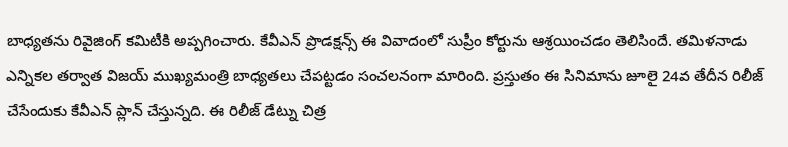బాధ్యతను రివైజింగ్ కమిటీకి అప్పగించారు. కేవీఎన్ ప్రొడక్షన్స్ ఈ వివాదంలో సుప్రీం కోర్టును ఆశ్రయించడం తెలిసిందే. తమిళనాడు ఎన్నికల తర్వాత విజయ్ ముఖ్యమంత్రి బాధ్యతలు చేపట్టడం సంచలనంగా మారింది. ప్రస్తుతం ఈ సినిమాను జూలై 24వ తేదీన రిలీజ్ చేసేందుకు కేవీఎన్ ప్లాన్ చేస్తున్నది. ఈ రిలీజ్ డేట్ను చిత్ర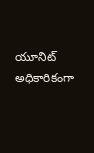యూనిట్ అధికారికంగా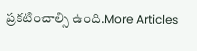ప్రకటించాల్సి ఉంది.More Articles